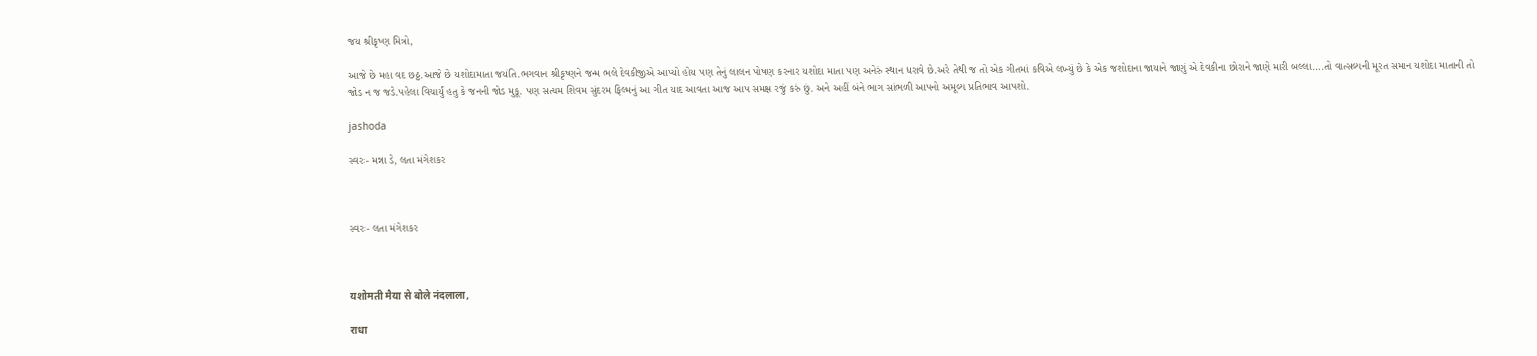જય શ્રીકૃષ્ણ મિત્રો,

આજે છે મહા વદ છઠ્ઠ.આજે છે યશોદામાતા જયંતિ.ભગવાન શ્રીકૃષ્ણને જન્મ ભલે દેવકીજીએ આપ્યો હોય પણ તેનું લાલન પોષણ કરનાર યશોદા માતા પણ અનેરું સ્થાન ધરાવે છે.અરે તેથી જ તો એક ગીતમાં કવિએ લખ્યું છે કે એક જશોદાના જાયાને જાણું એ દેવકીના છોરાને જાણે મારી બલ્લા….તો વાત્સલ્યની મૂરત સમાન યશોદા માતાની તો જોડ ન જ જડે.પહેલા વિચાર્યું હતુ કે જનની જોડ મુકૂ. પણ સત્યમ શિવમ સુંદરમ ફિલ્મનું આ ગીત યાદ આવતા આજ આપ સમક્ષ રજું કરું છું. અને અહીં બંને ભાગ સાંભળી આપનો અમૂલ્ય પ્રતિભાવ આપશો.

jashoda

સ્વરઃ- મન્ના ડે, લતા મંગેશકર



સ્વરઃ- લતા મંગેશકર



यशोमती मैया से बोले नंदलाला,

राधा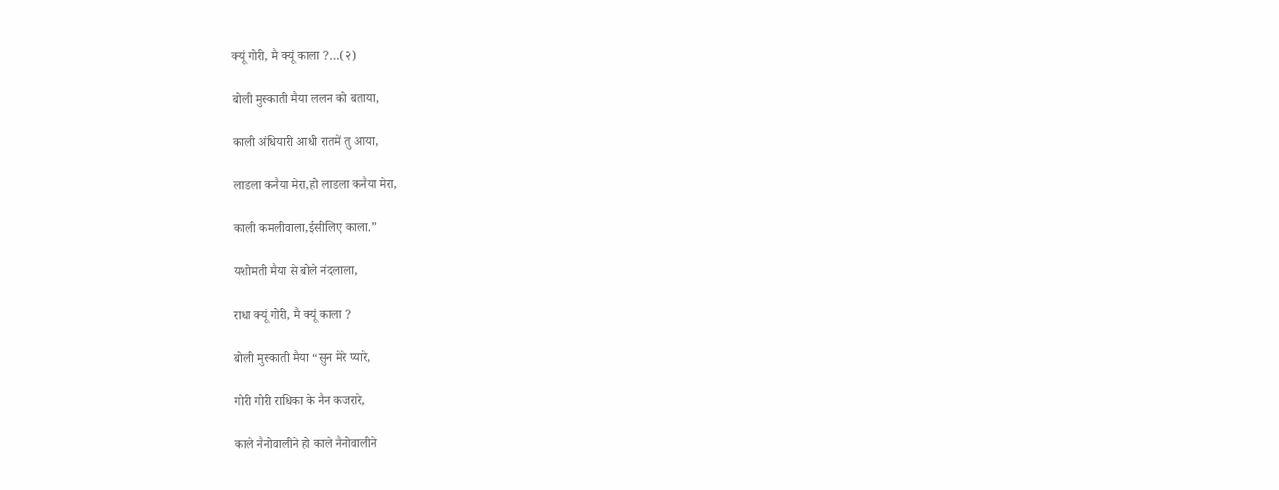क्यूं गोरी, मै क्यूं काला ?…(२)

बोली मुस्काती मैया ललन को बताया,

काली अंधियारी आधी रातमें तु आया,

लाडला कनैया मेरा,हो लाडला कनैया मेरा,

काली कमलीवाला,ईसीलिए काला.”

यशोमती मैया से बोले नंदलाला,

राधा क्यूं गोरी, मै क्यूं काला ?

बोली मुस्काती मैया “सुन मेरे प्यारे,

गोरी गोरी राधिका के नैन कजरारे,

काले नैनोवालीने हो काले नैनोवालीने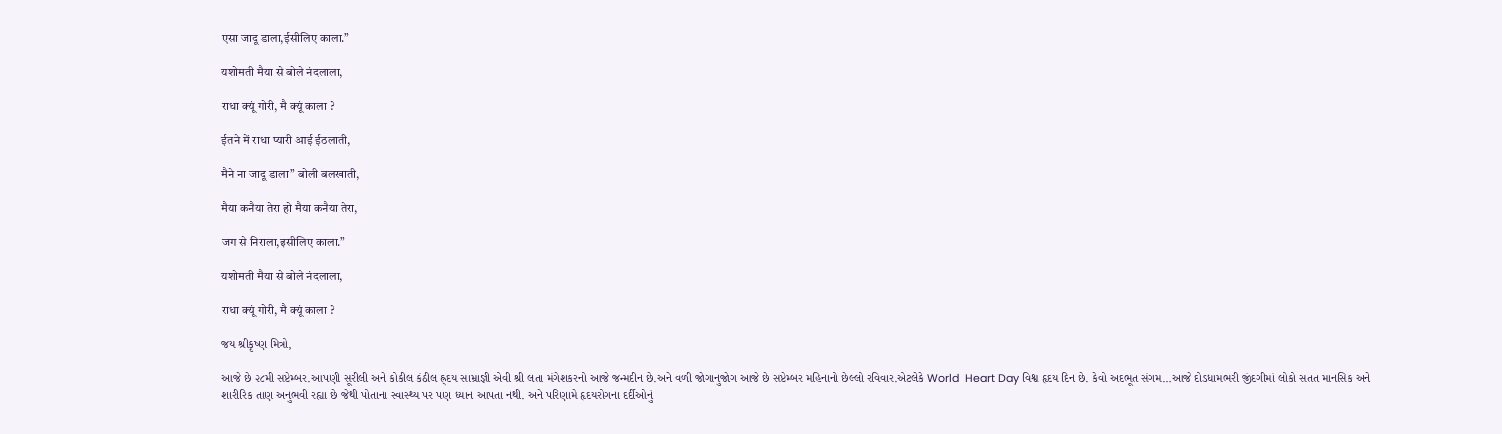एसा जादू डाला,ईसीलिए काला.”

यशोमती मैया से बोले नंदलाला,

राधा क्यूं गोरी, मै क्यूं काला ?

ईतने में राधा प्यारी आई ईठलाती,

मैने ना जादू डाला” बोली बलखाती,

मैया कनैया तेरा हो मैया कनैया तेरा,

जग से निराला,इसीलिए काला.”

यशोमती मैया से बोले नंदलाला,

राधा क्यूं गोरी, मै क्यूं काला ?

જય શ્રીકૃષ્ણ મિત્રો,

આજે છે ૨૮મી સપ્ટેમ્બર.આપણી સૂરીલી અને કોકીલ કંઠીલ હ્ર્દય સામ્રાજ્ઞી એવી શ્રી લતા મંગેશકરનો આજે જન્મદીન છે.અને વળી જોગાનુજોગ આજે છે સપ્ટેમ્બર મહિનાનો છેલ્લો રવિવાર.એટલેકે World  Heart Day વિશ્વ હૃદય દિન છે. કેવો અદભૂત સંગમ…આજે દોડધામભરી જીંદગીમાં લોકો સતત માનસિક અને શારીરિક તાણ અનુભવી રહ્યા છે જેથી પોતાના સ્વાસ્થ્ય પર પણ ધ્યાન આપતા નથી. અને પરિણામે હૃદયરોગના દર્દીઓનું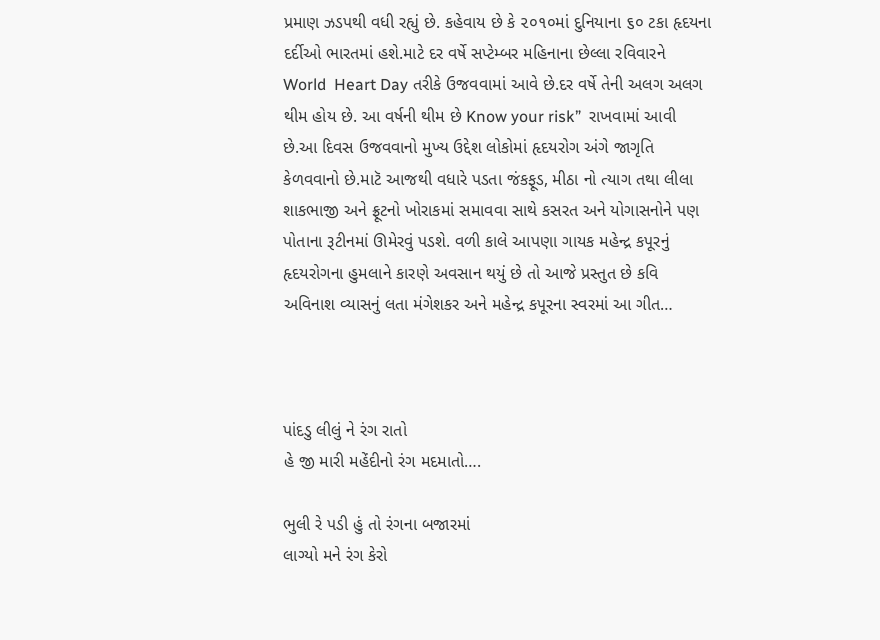પ્રમાણ ઝડપથી વધી રહ્યું છે. કહેવાય છે કે ૨૦૧૦માં દુનિયાના ૬૦ ટકા હૃદયના દર્દીઓ ભારતમાં હશે.માટે દર વર્ષે સપ્ટેમ્બર મહિનાના છેલ્લા રવિવારને World  Heart Day તરીકે ઉજવવામાં આવે છે.દર વર્ષે તેની અલગ અલગ થીમ હોય છે. આ વર્ષની થીમ છે Know your risk”  રાખવામાં આવી છે.આ દિવસ ઉજવવાનો મુખ્ય ઉદ્દેશ લોકોમાં હૃદયરોગ અંગે જાગૃતિ કેળવવાનો છે.માટૅ આજથી વધારે પડતા જંકફૂડ, મીઠા નો ત્યાગ તથા લીલા શાકભાજી અને ફ્રૂટનો ખોરાકમાં સમાવવા સાથે કસરત અને યોગાસનોને પણ પોતાના રૂટીનમાં ઊમેરવું પડશે. વળી કાલે આપણા ગાયક મહેન્દ્ર કપૂરનું હૃદયરોગના હુમલાને કારણે અવસાન થયું છે તો આજે પ્રસ્તુત છે કવિ અવિનાશ વ્યાસનું લતા મંગેશકર અને મહેન્દ્ર કપૂરના સ્વરમાં આ ગીત…



પાંદડુ લીલું ને રંગ રાતો
હે જી મારી મહેંદીનો રંગ મદમાતો….

ભુલી રે પડી હું તો રંગના બજારમાં
લાગ્યો મને રંગ કેરો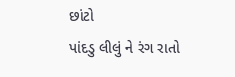છાંટો
પાંદડુ લીલું ને રંગ રાતો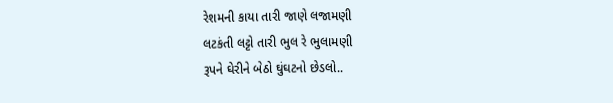રેશમની કાયા તારી જાણે લજામણી
લટકંતી લટ્ટો તારી ભુલ રે ભુલામણી
રૂપને ઘેરીને બેઠો ઘુંઘટનો છેડલો..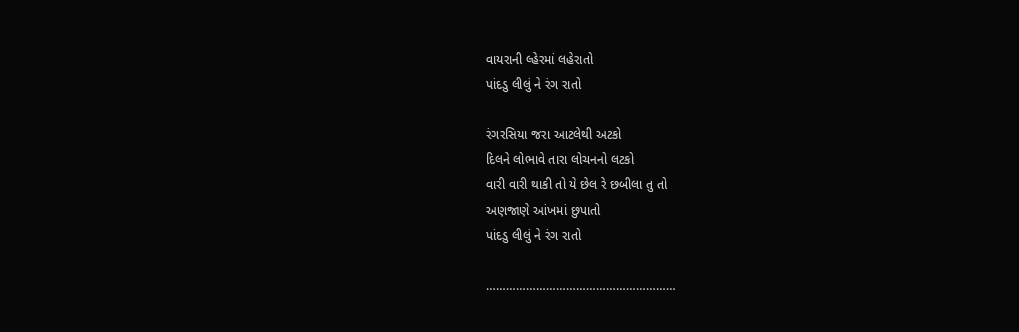વાયરાની લ્હેરમાં લહેરાતો
પાંદડુ લીલું ને રંગ રાતો

રંગરસિયા જરા આટલેથી અટકો
દિલને લોભાવે તારા લોચનનો લટકો
વારી વારી થાકી તો યે છેલ રે છબીલા તુ તો
અણજાણે આંખમાં છુપાતો
પાંદડુ લીલું ને રંગ રાતો

…………………………………………………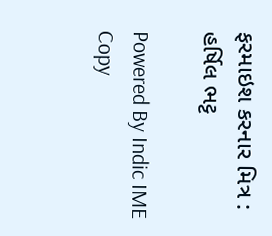ફરમાઇશ કરનાર મિત્ર : હર્ષિલ ભટ્ટ

Powered By Indic IME
Copy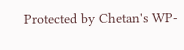Protected by Chetan's WP-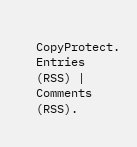CopyProtect. Entries (RSS) | Comments (RSS).